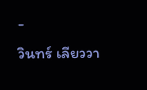-
วินทร์ เลียววา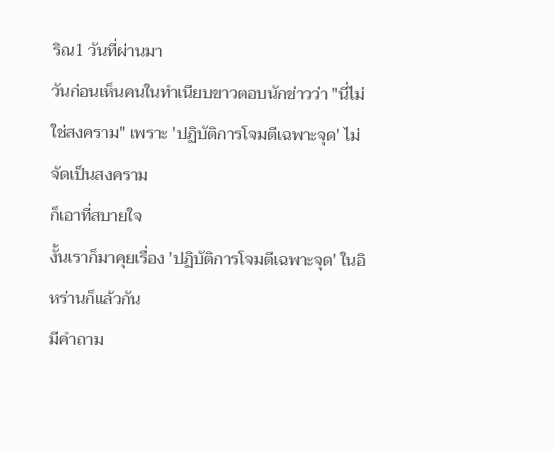ริณ1 วันที่ผ่านมา
วันก่อนเห็นคนในทำเนียบขาวตอบนักข่าวว่า "นี่ไม่ใช่สงคราม" เพราะ 'ปฏิบัติการโจมตีเฉพาะจุด' ไม่จัดเป็นสงคราม
ก็เอาที่สบายใจ
งั้นเราก็มาคุยเรื่อง 'ปฏิบัติการโจมตีเฉพาะจุด' ในอิหร่านก็แล้วกัน
มีคำถาม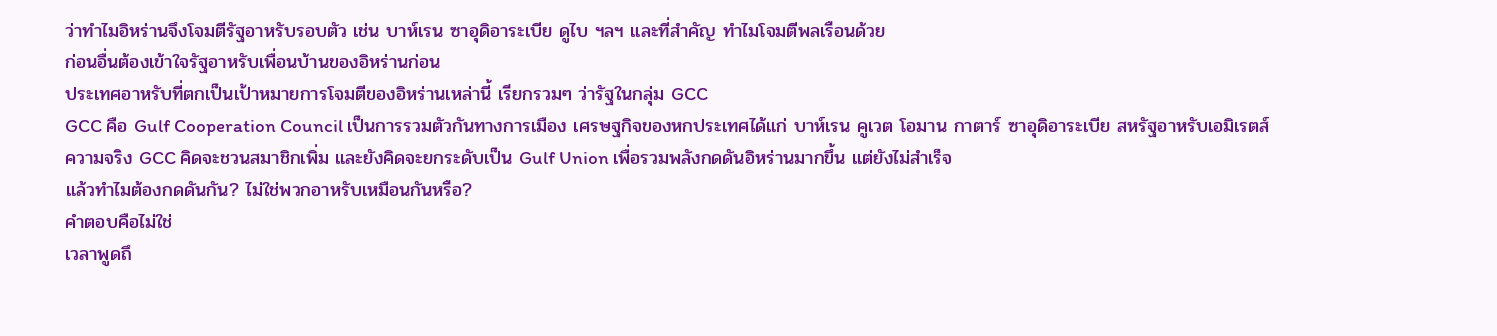ว่าทำไมอิหร่านจึงโจมตีรัฐอาหรับรอบตัว เช่น บาห์เรน ซาอุดิอาระเบีย ดูไบ ฯลฯ และที่สำคัญ ทำไมโจมตีพลเรือนด้วย
ก่อนอื่นต้องเข้าใจรัฐอาหรับเพื่อนบ้านของอิหร่านก่อน
ประเทศอาหรับที่ตกเป็นเป้าหมายการโจมตีของอิหร่านเหล่านี้ เรียกรวมๆ ว่ารัฐในกลุ่ม GCC
GCC คือ Gulf Cooperation Council เป็นการรวมตัวกันทางการเมือง เศรษฐกิจของหกประเทศได้แก่ บาห์เรน คูเวต โอมาน กาตาร์ ซาอุดิอาระเบีย สหรัฐอาหรับเอมิเรตส์
ความจริง GCC คิดจะชวนสมาชิกเพิ่ม และยังคิดจะยกระดับเป็น Gulf Union เพื่อรวมพลังกดดันอิหร่านมากขึ้น แต่ยังไม่สำเร็จ
แล้วทำไมต้องกดดันกัน? ไม่ใช่พวกอาหรับเหมือนกันหรือ?
คำตอบคือไม่ใช่
เวลาพูดถึ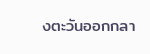งตะวันออกกลา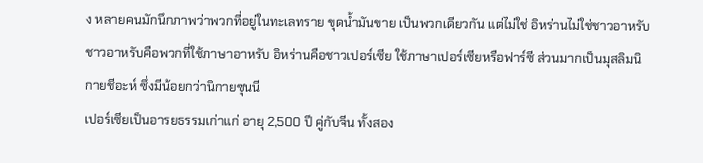ง หลายคนมักนึกภาพว่าพวกที่อยู่ในทะเลทราย ขุดน้ำมันขาย เป็นพวกเดียวกัน แต่ไม่ใช่ อิหร่านไม่ใช่ชาวอาหรับ ชาวอาหรับคือพวกที่ใช้ภาษาอาหรับ อิหร่านคือชาวเปอร์เซีย ใช้ภาษาเปอร์เซียหรือฟาร์ซี ส่วนมากเป็นมุสลิมนิกายชีอะห์ ซึ่งมีน้อยกว่านิกายซุนนี
เปอร์เซียเป็นอารยธรรมเก่าแก่ อายุ 2,500 ปี คู่กับจีน ทั้งสอง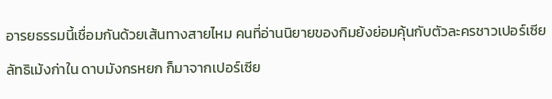อารยธรรมนี้เชื่อมกันด้วยเส้นทางสายไหม คนที่อ่านนิยายของกิมย้งย่อมคุ้นกับตัวละครชาวเปอร์เซีย ลัทธิเม้งก่าใน ดาบมังกรหยก ก็มาจากเปอร์เซีย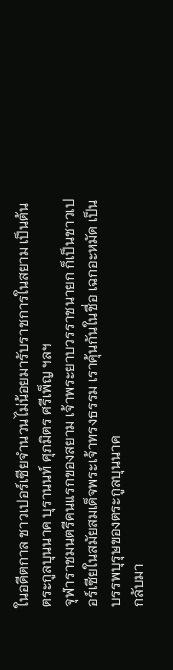ในอดีตกาล ชาวเปอร์เซียจำนวนไม่น้อยมารับราชการในสยาม เป็นต้นตระกูลบุนนาค บุรานนท์ ศุภมิตร ศรีเพ็ญ ฯลฯ
จุฬาราชมนตรีคนแรกของสยาม เจ้าพระยาบวรราชนายก ก็เป็นชาวเปอร์เซียในสมัยสมเด็จพระเจ้าทรงธรรม เราคุ้นกันในชื่อ เฉกอะหมัด เป็นบรรพบุรุษของตระกูลบุนนาค
กลับมา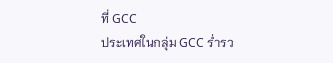ที่ GCC
ประเทศในกลุ่ม GCC ร่ำรว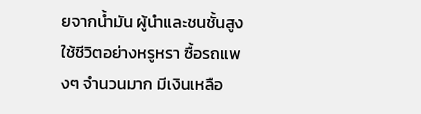ยจากน้ำมัน ผู้นำและชนชั้นสูงใช้ชีวิตอย่างหรูหรา ซื้อรถแพงๆ จำนวนมาก มีเงินเหลือ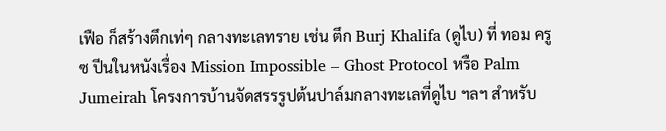เฟือ ก็สร้างตึกเท่ๆ กลางทะเลทราย เช่น ตึก Burj Khalifa (ดูไบ) ที่ ทอม ครูซ ปีนในหนังเรื่อง Mission Impossible – Ghost Protocol หรือ Palm Jumeirah โครงการบ้านจัดสรรรูปต้นปาล์มกลางทะเลที่ดูไบ ฯลฯ สำหรับ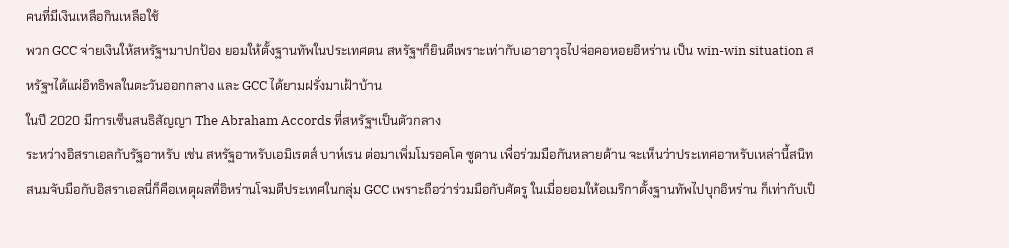คนที่มีเงินเหลือกินเหลือใช้
พวก GCC จ่ายเงินให้สหรัฐฯมาปกป้อง ยอมให้ตั้งฐานทัพในประเทศตน สหรัฐฯก็ยินดีเพราะเท่ากับเอาอาวุธไปจ่อคอหอยอิหร่าน เป็น win-win situation สหรัฐฯได้แผ่อิทธิพลในตะวันออกกลาง และ GCC ได้ยามฝรั่งมาเฝ้าบ้าน
ในปี 2020 มีการเซ็นสนธิสัญญา The Abraham Accords ที่สหรัฐฯเป็นตัวกลาง
ระหว่างอิสราเอลกับรัฐอาหรับ เช่น สหรัฐอาหรับเอมิเรตส์ บาห์เรน ต่อมาเพิ่มโมรอคโค ซูดาน เพื่อร่วมมือกันหลายด้าน จะเห็นว่าประเทศอาหรับเหล่านี้สนิทสนมจับมือกับอิสราเอลนี่ก็คือเหตุผลที่อิหร่านโจมตีประเทศในกลุ่ม GCC เพราะถือว่าร่วมมือกับศัตรู ในเมื่อยอมให้อเมริกาตั้งฐานทัพไปบุกอิหร่าน ก็เท่ากับเป็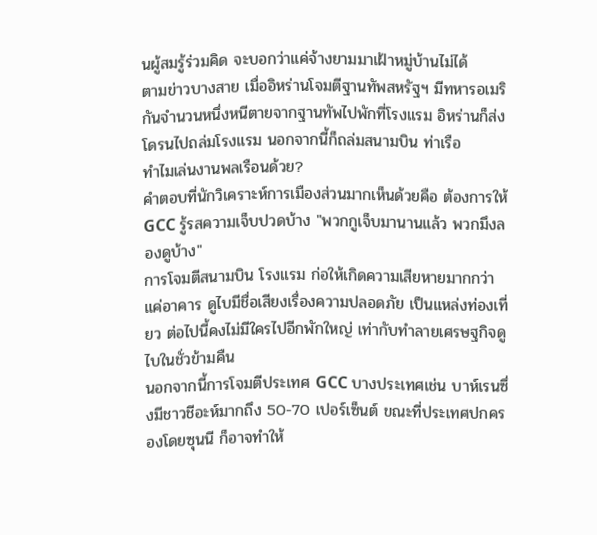นผู้สมรู้ร่วมคิด จะบอกว่าแค่จ้างยามมาเฝ้าหมู่บ้านไม่ได้
ตามข่าวบางสาย เมื่ออิหร่านโจมตีฐานทัพสหรัฐฯ มีทหารอเมริกันจำนวนหนึ่งหนีตายจากฐานทัพไปพักที่โรงแรม อิหร่านก็ส่งโดรนไปถล่มโรงแรม นอกจากนี้ก็ถล่มสนามบิน ท่าเรือ
ทำไมเล่นงานพลเรือนด้วย?
คำตอบที่นักวิเคราะห์การเมืองส่วนมากเห็นด้วยคือ ต้องการให้ GCC รู้รสความเจ็บปวดบ้าง "พวกกูเจ็บมานานแล้ว พวกมึงลองดูบ้าง"
การโจมตีสนามบิน โรงแรม ก่อให้เกิดความเสียหายมากกว่าแค่อาคาร ดูไบมีชื่อเสียงเรื่องความปลอดภัย เป็นแหล่งท่องเที่ยว ต่อไปนี้คงไม่มีใครไปอีกพักใหญ่ เท่ากับทำลายเศรษฐกิจดูไบในชั่วข้ามคืน
นอกจากนี้การโจมตีประเทศ GCC บางประเทศเช่น บาห์เรนซึ่งมีชาวชีอะห์มากถึง 50-70 เปอร์เซ็นต์ ขณะที่ประเทศปกครองโดยซุนนี ก็อาจทำให้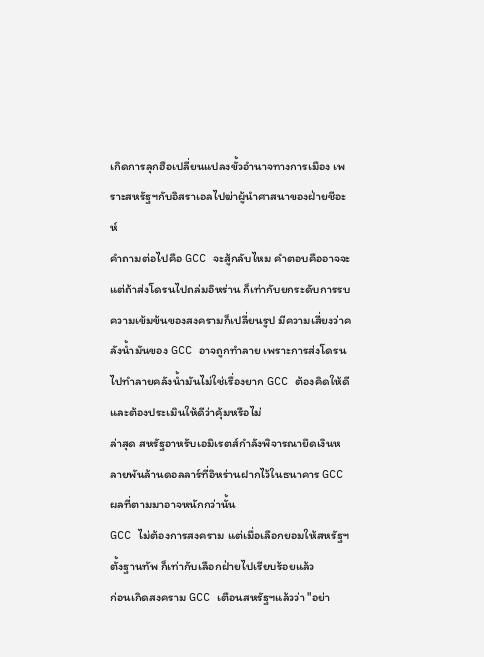เกิดการลุกฮือเปลี่ยนแปลงขั้วอำนาจทางการเมือง เพราะสหรัฐฯกับอิสราเอลไปฆ่าผู้นำศาสนาของฝ่ายชีอะห์
คำถามต่อไปคือ GCC จะสู้กลับไหม คำตอบคืออาจจะ แต่ถ้าส่งโดรนไปถล่มอิหร่าน ก็เท่ากับยกระดับการรบ ความเข้มข้นของสงครามก็เปลี่ยนรูป มีความเสี่ยงว่าคลังน้ำมันของ GCC อาจถูกทำลาย เพราะการส่งโดรนไปทำลายคลังน้ำมันไม่ใช่เรื่องยาก GCC ต้องคิดให้ดี และต้องประเมินให้ดีว่าคุ้มหรือไม่
ล่าสุด สหรัฐอาหรับเอมิเรตส์กำลังพิจารณายึดเงินหลายพันล้านดอลลาร์ที่อิหร่านฝากไว้ในธนาคาร GCC ผลที่ตามมาอาจหนักกว่านั้น
GCC ไม่ต้องการสงคราม แต่เมื่อเลือกยอมให้สหรัฐฯตั้งฐานทัพ ก็เท่ากับเลือกฝ่ายไปเรียบร้อยแล้ว
ก่อนเกิดสงคราม GCC เตือนสหรัฐฯแล้วว่า "อย่า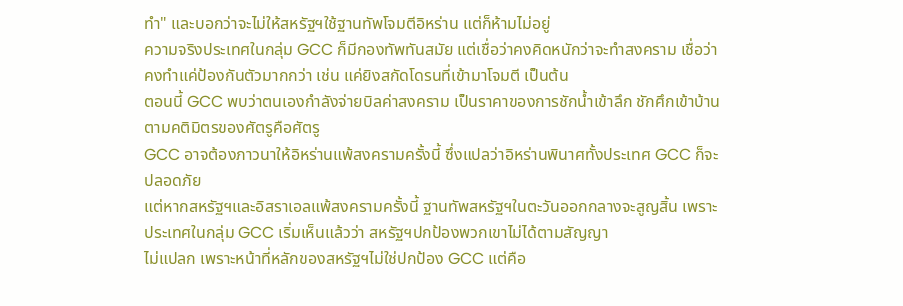ทำ" และบอกว่าจะไม่ให้สหรัฐฯใช้ฐานทัพโจมตีอิหร่าน แต่ก็ห้ามไม่อยู่
ความจริงประเทศในกลุ่ม GCC ก็มีกองทัพทันสมัย แต่เชื่อว่าคงคิดหนักว่าจะทำสงคราม เชื่อว่าคงทำแค่ป้องกันตัวมากกว่า เช่น แค่ยิงสกัดโดรนที่เข้ามาโจมตี เป็นต้น
ตอนนี้ GCC พบว่าตนเองกำลังจ่ายบิลค่าสงคราม เป็นราคาของการชักน้ำเข้าลึก ชักศึกเข้าบ้าน ตามคติมิตรของศัตรูคือศัตรู
GCC อาจต้องภาวนาให้อิหร่านแพ้สงครามครั้งนี้ ซึ่งแปลว่าอิหร่านพินาศทั้งประเทศ GCC ก็จะปลอดภัย
แต่หากสหรัฐฯและอิสราเอลแพ้สงครามครั้งนี้ ฐานทัพสหรัฐฯในตะวันออกกลางจะสูญสิ้น เพราะประเทศในกลุ่ม GCC เริ่มเห็นแล้วว่า สหรัฐฯปกป้องพวกเขาไม่ได้ตามสัญญา
ไม่แปลก เพราะหน้าที่หลักของสหรัฐฯไม่ใช่ปกป้อง GCC แต่คือ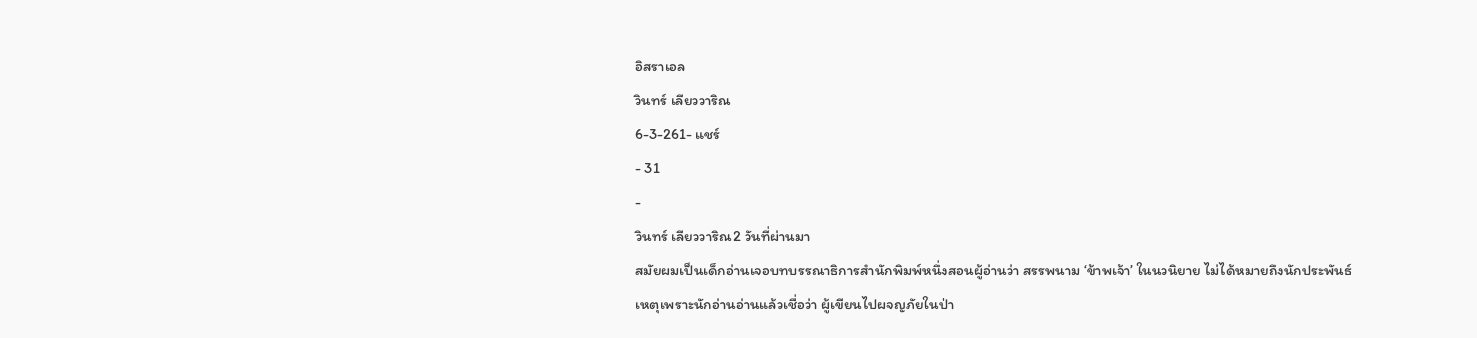อิสราเอล
วินทร์ เลียววาริณ
6-3-261- แชร์
- 31
-
วินทร์ เลียววาริณ2 วันที่ผ่านมา
สมัยผมเป็นเด็กอ่านเจอบทบรรณาธิการสำนักพิมพ์หนึ่งสอนผู้อ่านว่า สรรพนาม ‘ข้าพเจ้า’ ในนวนิยาย ไม่ได้หมายถึงนักประพันธ์
เหตุเพราะนักอ่านอ่านแล้วเชื่อว่า ผู้เขียนไปผจญภัยในป่า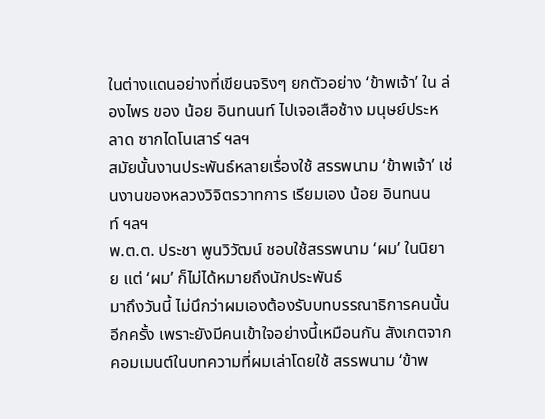ในต่างแดนอย่างที่เขียนจริงๆ ยกตัวอย่าง ‘ข้าพเจ้า’ ใน ล่องไพร ของ น้อย อินทนนท์ ไปเจอเสือช้าง มนุษย์ประหลาด ซากไดโนเสาร์ ฯลฯ
สมัยนั้นงานประพันธ์หลายเรื่องใช้ สรรพนาม ‘ข้าพเจ้า’ เช่นงานของหลวงวิจิตรวาทการ เรียมเอง น้อย อินทนนท์ ฯลฯ
พ.ต.ต. ประชา พูนวิวัฒน์ ชอบใช้สรรพนาม ‘ผม’ ในนิยาย แต่ ‘ผม’ ก็ไม่ได้หมายถึงนักประพันธ์
มาถึงวันนี้ ไม่นึกว่าผมเองต้องรับบทบรรณาธิการคนนั้นอีกครั้ง เพราะยังมีคนเข้าใจอย่างนี้เหมือนกัน สังเกตจากคอมเมนต์ในบทความที่ผมเล่าโดยใช้ สรรพนาม ‘ข้าพ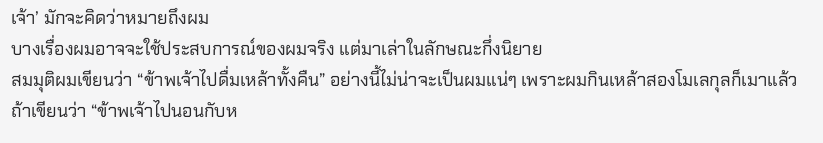เจ้า’ มักจะคิดว่าหมายถึงผม
บางเรื่องผมอาจจะใช้ประสบการณ์ของผมจริง แต่มาเล่าในลักษณะกึ่งนิยาย
สมมุติผมเขียนว่า “ข้าพเจ้าไปดื่มเหล้าทั้งคืน” อย่างนี้ไม่น่าจะเป็นผมแน่ๆ เพราะผมกินเหล้าสองโมเลกุลก็เมาแล้ว
ถ้าเขียนว่า “ข้าพเจ้าไปนอนกับห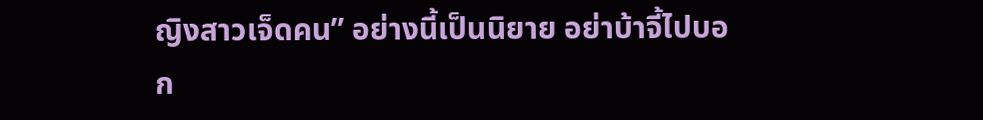ญิงสาวเจ็ดคน” อย่างนี้เป็นนิยาย อย่าบ้าจี้ไปบอก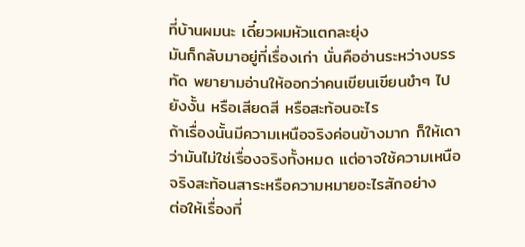ที่บ้านผมนะ เดี๋ยวผมหัวแตกละยุ่ง
มันก็กลับมาอยู่ที่เรื่องเก่า นั่นคืออ่านระหว่างบรรทัด พยายามอ่านให้ออกว่าคนเขียนเขียนขำๆ ไปยังงั้น หรือเสียดสี หรือสะท้อนอะไร
ถ้าเรื่องนั้นมีความเหนือจริงค่อนข้างมาก ก็ให้เดาว่ามันไม่ใช่เรื่องจริงทั้งหมด แต่อาจใช้ความเหนือจริงสะท้อนสาระหรือความหมายอะไรสักอย่าง
ต่อให้เรื่องที่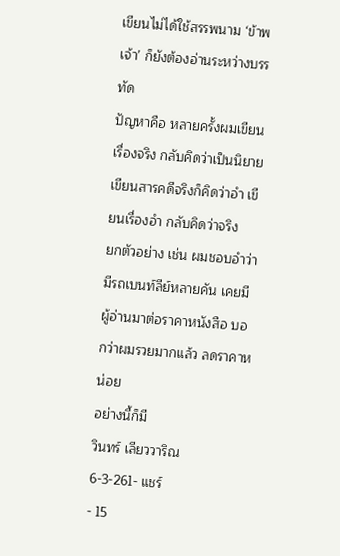เขียนไม่ได้ใช้สรรพนาม ‘ข้าพเจ้า’ ก็ยังต้องอ่านระหว่างบรรทัด
ปัญหาคือ หลายครั้งผมเขียนเรื่องจริง กลับคิดว่าเป็นนิยาย เขียนสารคดีจริงก็คิดว่าอำ เขียนเรื่องอำ กลับคิดว่าจริง
ยกตัวอย่าง เช่น ผมชอบอำว่ามีรถเบนท์ลีย์หลายคัน เคยมีผู้อ่านมาต่อราคาหนังสือ บอกว่าผมรวยมากแล้ว ลดราคาหน่อย
อย่างนี้ก็มี
วินทร์ เลียววาริณ
6-3-261- แชร์
- 15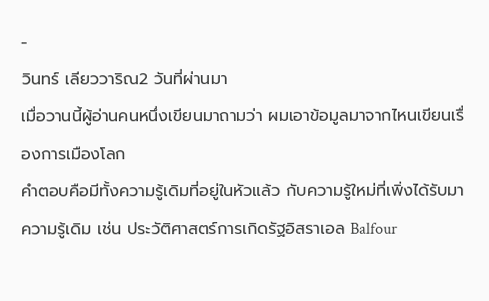-
วินทร์ เลียววาริณ2 วันที่ผ่านมา
เมื่อวานนี้ผู้อ่านคนหนึ่งเขียนมาถามว่า ผมเอาข้อมูลมาจากไหนเขียนเรื่องการเมืองโลก
คำตอบคือมีทั้งความรู้เดิมที่อยู่ในหัวแล้ว กับความรู้ใหม่ที่เพิ่งได้รับมา
ความรู้เดิม เช่น ประวัติศาสตร์การเกิดรัฐอิสราเอล Balfour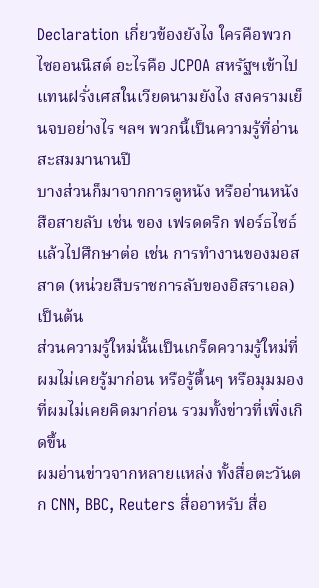Declaration เกี่ยวข้องยังไง ใครคือพวกไซออนนิสต์ อะไรคือ JCPOA สหรัฐฯเข้าไปแทนฝรั่งเศสในเวียดนามยังไง สงครามเย็นจบอย่างไร ฯลฯ พวกนี้เป็นความรู้ที่อ่านสะสมมานานปี
บางส่วนก็มาจากการดูหนัง หรืออ่านหนังสือสายลับ เช่น ของ เฟรดดริก ฟอร์ธไซธ์ แล้วไปศึกษาต่อ เช่น การทำงานของมอสสาด (หน่วยสืบราชการลับของอิสราเอล) เป็นต้น
ส่วนความรู้ใหม่นั้นเป็นเกร็ดความรู้ใหม่ที่ผมไม่เคยรู้มาก่อน หรือรู้ตื้นๆ หรือมุมมองที่ผมไม่เคยคิดมาก่อน รวมทั้งข่าวที่เพิ่งเกิดขึ้น
ผมอ่านข่าวจากหลายแหล่ง ทั้งสื่อตะวันตก CNN, BBC, Reuters สื่ออาหรับ สื่อ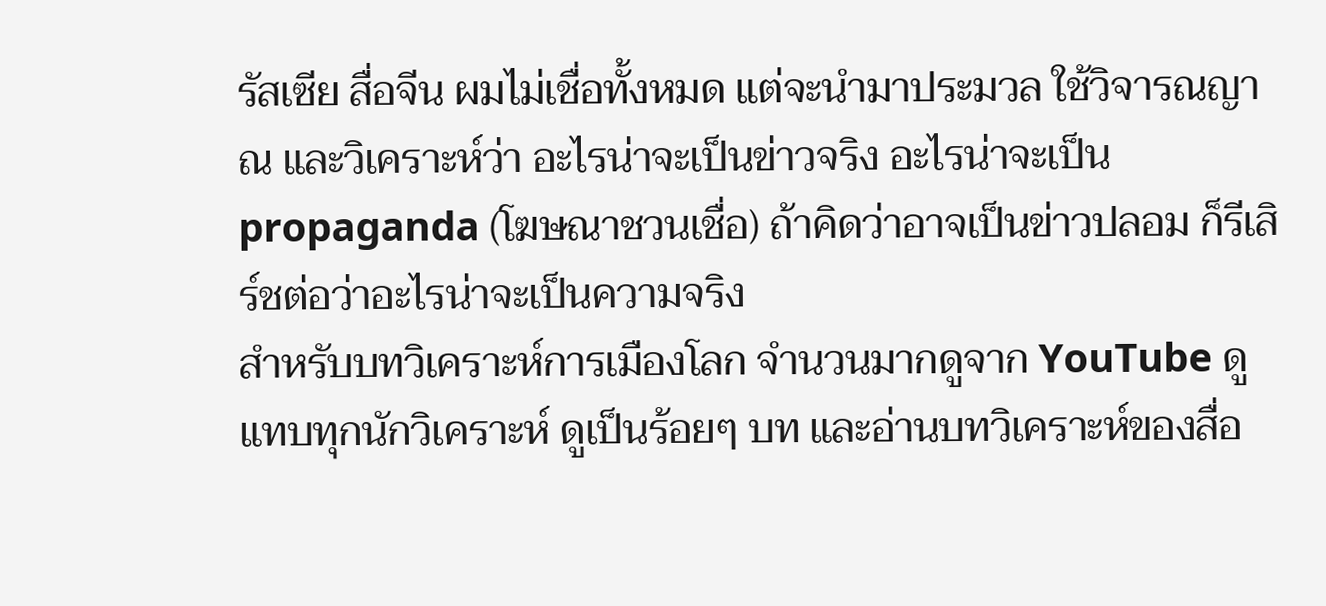รัสเซีย สื่อจีน ผมไม่เชื่อทั้งหมด แต่จะนำมาประมวล ใช้วิจารณญาณ และวิเคราะห์ว่า อะไรน่าจะเป็นข่าวจริง อะไรน่าจะเป็น propaganda (โฆษณาชวนเชื่อ) ถ้าคิดว่าอาจเป็นข่าวปลอม ก็รีเสิร์ชต่อว่าอะไรน่าจะเป็นความจริง
สำหรับบทวิเคราะห์การเมืองโลก จำนวนมากดูจาก YouTube ดูแทบทุกนักวิเคราะห์ ดูเป็นร้อยๆ บท และอ่านบทวิเคราะห์ของสื่อ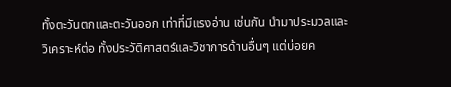ทั้งตะวันตกและตะวันออก เท่าที่มีแรงอ่าน เช่นกัน นำมาประมวลและวิเคราะห์ต่อ ทั้งประวัติศาสตร์และวิชาการด้านอื่นๆ แต่บ่อยค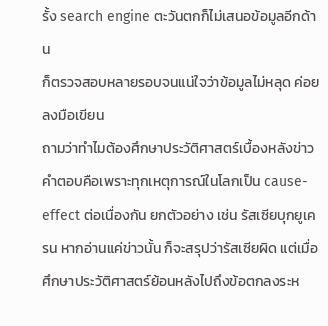รั้ง search engine ตะวันตกก็ไม่เสนอข้อมูลอีกด้าน
ก็ตรวจสอบหลายรอบจนแน่ใจว่าข้อมูลไม่หลุด ค่อยลงมือเขียน
ถามว่าทำไมต้องศึกษาประวัติศาสตร์เบื้องหลังข่าว คำตอบคือเพราะทุกเหตุการณ์ในโลกเป็น cause-effect ต่อเนื่องกัน ยกตัวอย่าง เช่น รัสเซียบุกยูเครน หากอ่านแค่ข่าวนั้น ก็จะสรุปว่ารัสเซียผิด แต่เมื่อศึกษาประวัติศาสตร์ย้อนหลังไปถึงข้อตกลงระห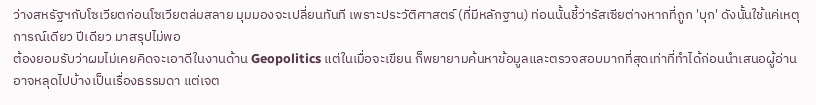ว่างสหรัฐฯกับโซเวียตก่อนโซเวียตล่มสลาย มุมมองจะเปลี่ยนทันที เพราะประวัติศาสตร์ (ที่มีหลักฐาน) ท่อนนั้นชี้ว่ารัสเซียต่างหากที่ถูก 'บุก' ดังนั้นใช้แค่เหตุการณ์เดียว ปีเดียว มาสรุปไม่พอ
ต้องยอมรับว่าผมไม่เคยคิดจะเอาดีในงานด้าน Geopolitics แต่ในเมื่อจะเขียน ก็พยายามค้นหาข้อมูลและตรวจสอบมากที่สุดเท่าที่ทำได้ก่อนนำเสนอผู้อ่าน อาจหลุดไปบ้างเป็นเรื่องธรรมดา แต่เจต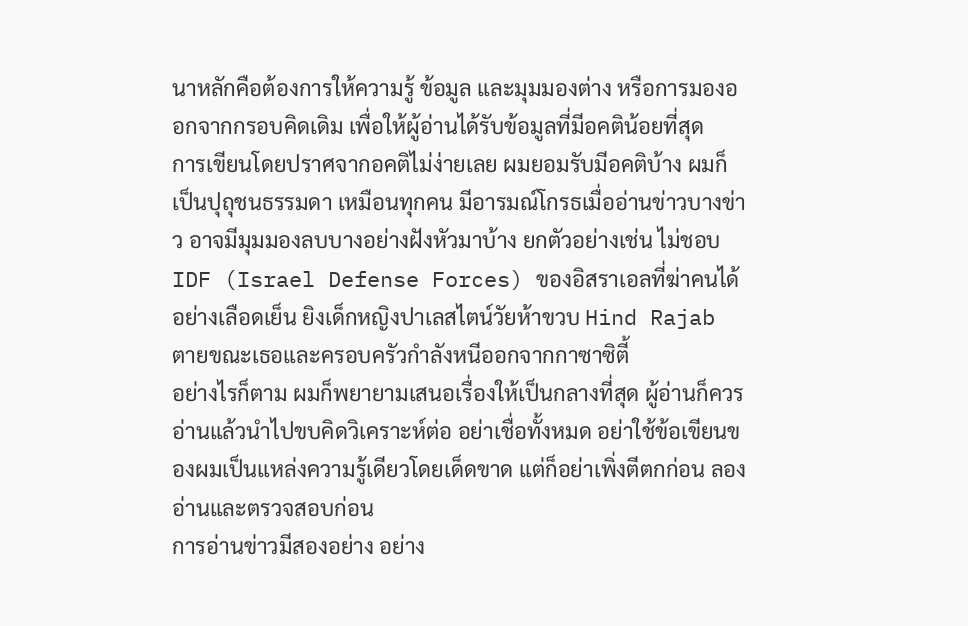นาหลักคือต้องการให้ความรู้ ข้อมูล และมุมมองต่าง หรือการมองออกจากกรอบคิดเดิม เพื่อให้ผู้อ่านได้รับข้อมูลที่มีอคติน้อยที่สุด
การเขียนโดยปราศจากอคติไม่ง่ายเลย ผมยอมรับมีอคติบ้าง ผมก็เป็นปุถุชนธรรมดา เหมือนทุกคน มีอารมณ์โกรธเมื่ออ่านข่าวบางข่าว อาจมีมุมมองลบบางอย่างฝังหัวมาบ้าง ยกตัวอย่างเช่น ไม่ชอบ IDF (Israel Defense Forces) ของอิสราเอลที่ฆ่าคนได้อย่างเลือดเย็น ยิงเด็กหญิงปาเลสไตน์วัยห้าขวบ Hind Rajab ตายขณะเธอและครอบครัวกำลังหนีออกจากกาซาซิตี้
อย่างไรก็ตาม ผมก็พยายามเสนอเรื่องให้เป็นกลางที่สุด ผู้อ่านก็ควรอ่านแล้วนำไปขบคิดวิเคราะห์ต่อ อย่าเชื่อทั้งหมด อย่าใช้ข้อเขียนของผมเป็นแหล่งความรู้เดียวโดยเด็ดขาด แต่ก็อย่าเพิ่งตีตกก่อน ลองอ่านและตรวจสอบก่อน
การอ่านข่าวมีสองอย่าง อย่าง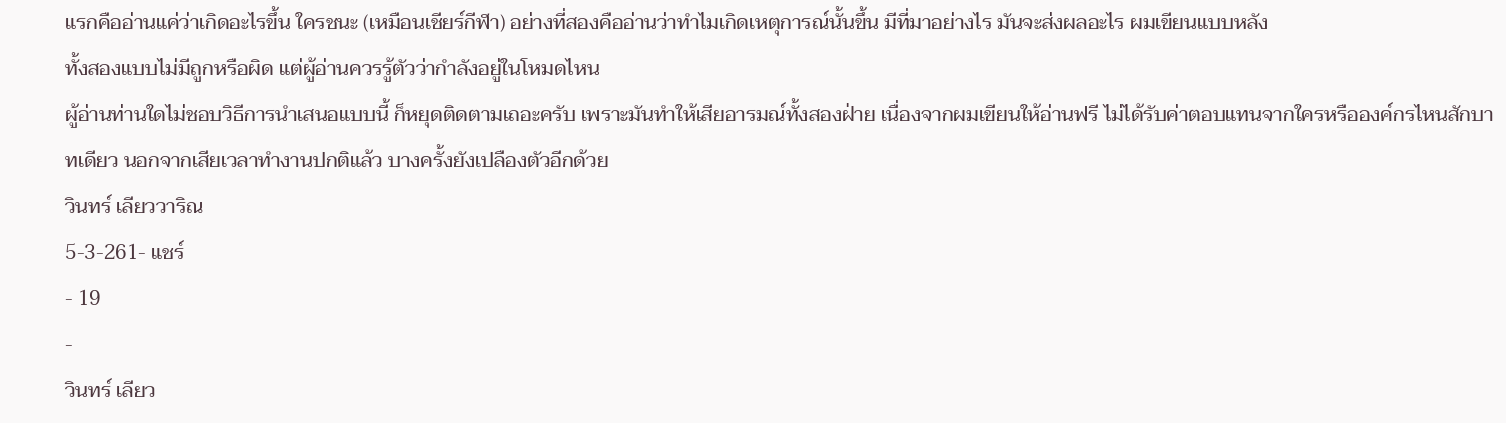แรกคืออ่านแค่ว่าเกิดอะไรขึ้น ใครชนะ (เหมือนเชียร์กีฬา) อย่างที่สองคืออ่านว่าทำไมเกิดเหตุการณ์นั้นขึ้น มีที่มาอย่างไร มันจะส่งผลอะไร ผมเขียนแบบหลัง
ทั้งสองแบบไม่มีถูกหรือผิด แต่ผู้อ่านควรรู้ตัวว่ากำลังอยู่ในโหมดไหน
ผู้อ่านท่านใดไม่ชอบวิธีการนำเสนอแบบนี้ ก็หยุดติดตามเถอะครับ เพราะมันทำให้เสียอารมณ์ทั้งสองฝ่าย เนื่องจากผมเขียนให้อ่านฟรี ไม่ได้รับค่าตอบแทนจากใครหรือองค์กรไหนสักบาทเดียว นอกจากเสียเวลาทำงานปกติแล้ว บางครั้งยังเปลืองตัวอีกด้วย
วินทร์ เลียววาริณ
5-3-261- แชร์
- 19
-
วินทร์ เลียว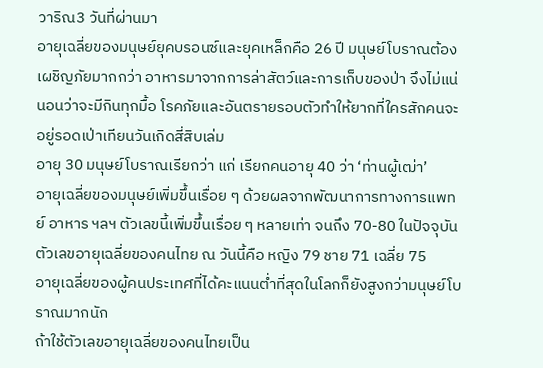วาริณ3 วันที่ผ่านมา
อายุเฉลี่ยของมนุษย์ยุคบรอนซ์และยุคเหล็กคือ 26 ปี มนุษย์โบราณต้องเผชิญภัยมากกว่า อาหารมาจากการล่าสัตว์และการเก็บของป่า จึงไม่แน่นอนว่าจะมีกินทุกมื้อ โรคภัยและอันตรายรอบตัวทำให้ยากที่ใครสักคนจะอยู่รอดเป่าเทียนวันเกิดสี่สิบเล่ม
อายุ 30 มนุษย์โบราณเรียกว่า แก่ เรียกคนอายุ 40 ว่า ‘ท่านผู้เฒ่า’
อายุเฉลี่ยของมนุษย์เพิ่มขึ้นเรื่อย ๆ ด้วยผลจากพัฒนาการทางการแพทย์ อาหาร ฯลฯ ตัวเลขนี้เพิ่มขึ้นเรื่อย ๆ หลายเท่า จนถึง 70-80 ในปัจจุบัน
ตัวเลขอายุเฉลี่ยของคนไทย ณ วันนี้คือ หญิง 79 ชาย 71 เฉลี่ย 75
อายุเฉลี่ยของผู้คนประเทศที่ได้คะแนนต่ำที่สุดในโลกก็ยังสูงกว่ามนุษย์โบราณมากนัก
ถ้าใช้ตัวเลขอายุเฉลี่ยของคนไทยเป็น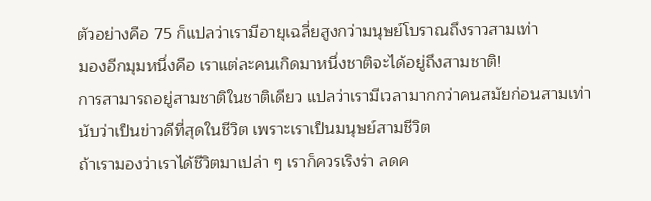ตัวอย่างคือ 75 ก็แปลว่าเรามีอายุเฉลี่ยสูงกว่ามนุษย์โบราณถึงราวสามเท่า
มองอีกมุมหนึ่งคือ เราแต่ละคนเกิดมาหนึ่งชาติจะได้อยู่ถึงสามชาติ!
การสามารถอยู่สามชาติในชาติเดียว แปลว่าเรามีเวลามากกว่าคนสมัยก่อนสามเท่า
นับว่าเป็นข่าวดีที่สุดในชีวิต เพราะเราเป็นมนุษย์สามชีวิต
ถ้าเรามองว่าเราได้ชีวิตมาเปล่า ๆ เราก็ควรเริงร่า ลดค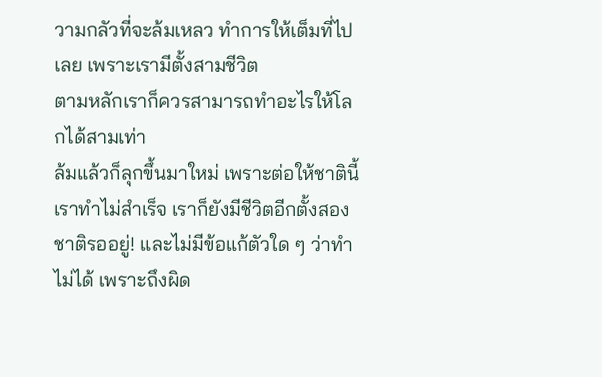วามกลัวที่จะล้มเหลว ทำการให้เต็มที่ไปเลย เพราะเรามีตั้งสามชีวิต
ตามหลักเราก็ควรสามารถทำอะไรให้โลกได้สามเท่า
ล้มแล้วก็ลุกขึ้นมาใหม่ เพราะต่อให้ชาตินี้เราทำไม่สำเร็จ เราก็ยังมีชีวิตอีกตั้งสองชาติรออยู่! และไม่มีข้อแก้ตัวใด ๆ ว่าทำไม่ได้ เพราะถึงผิด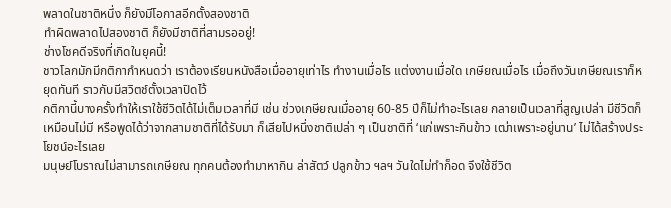พลาดในชาติหนึ่ง ก็ยังมีโอกาสอีกตั้งสองชาติ
ทำผิดพลาดไปสองชาติ ก็ยังมีชาติที่สามรออยู่!
ช่างโชคดีจริงที่เกิดในยุคนี้!
ชาวโลกมักมีกติกากำหนดว่า เราต้องเรียนหนังสือเมื่ออายุเท่าไร ทำงานเมื่อไร แต่งงานเมื่อใด เกษียณเมื่อไร เมื่อถึงวันเกษียณเราก็หยุดทันที ราวกับมีสวิตช์ตั้งเวลาปิดไว้
กติกานี้บางครั้งทำให้เราใช้ชีวิตได้ไม่เต็มเวลาที่มี เช่น ช่วงเกษียณเมื่ออายุ 60-85 ปีก็ไม่ทำอะไรเลย กลายเป็นเวลาที่สูญเปล่า มีชีวิตก็เหมือนไม่มี หรือพูดได้ว่าจากสามชาติที่ได้รับมา ก็เสียไปหนึ่งชาติเปล่า ๆ เป็นชาติที่ ‘แก่เพราะกินข้าว เฒ่าเพราะอยู่นาน’ ไม่ได้สร้างประโยชน์อะไรเลย
มนุษย์โบราณไม่สามารถเกษียณ ทุกคนต้องทำมาหากิน ล่าสัตว์ ปลูกข้าว ฯลฯ วันใดไม่ทำก็อด จึงใช้ชีวิต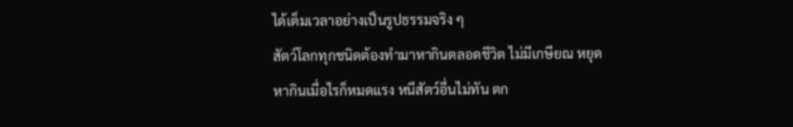ได้เต็มเวลาอย่างเป็นรูปธรรมจริง ๆ
สัตว์โลกทุกชนิดต้องทำมาหากินตลอดชีวิต ไม่มีเกษียณ หยุดหากินเมื่อไรก็หมดแรง หนีสัตว์อื่นไม่ทัน ตก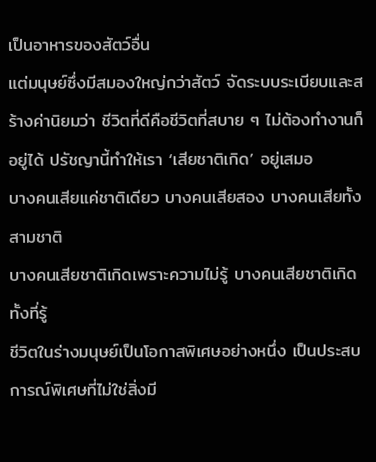เป็นอาหารของสัตว์อื่น
แต่มนุษย์ซึ่งมีสมองใหญ่กว่าสัตว์ จัดระบบระเบียบและสร้างค่านิยมว่า ชีวิตที่ดีคือชีวิตที่สบาย ๆ ไม่ต้องทำงานก็อยู่ได้ ปรัชญานี้ทำให้เรา ‘เสียชาติเกิด’ อยู่เสมอ
บางคนเสียแค่ชาติเดียว บางคนเสียสอง บางคนเสียทั้งสามชาติ
บางคนเสียชาติเกิดเพราะความไม่รู้ บางคนเสียชาติเกิดทั้งที่รู้
ชีวิตในร่างมนุษย์เป็นโอกาสพิเศษอย่างหนึ่ง เป็นประสบการณ์พิเศษที่ไม่ใช่สิ่งมี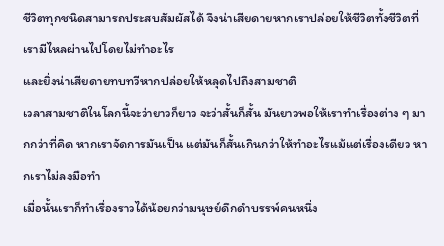ชีวิตทุกชนิดสามารถประสบสัมผัสได้ จึงน่าเสียดายหากเราปล่อยให้ชีวิตทั้งชีวิตที่เรามีไหลผ่านไปโดยไม่ทำอะไร
และยิ่งน่าเสียดายทบทวีหากปล่อยให้หลุดไปถึงสามชาติ
เวลาสามชาติในโลกนี้จะว่ายาวก็ยาว จะว่าสั้นก็สั้น มันยาวพอให้เราทำเรื่องต่าง ๆ มากกว่าที่คิด หากเราจัดการมันเป็น แต่มันก็สั้นเกินกว่าให้ทำอะไรแม้แต่เรื่องเดียว หากเราไม่ลงมือทำ
เมื่อนั้นเราก็ทำเรื่องราวได้น้อยกว่ามนุษย์ดึกดำบรรพ์คนหนึ่ง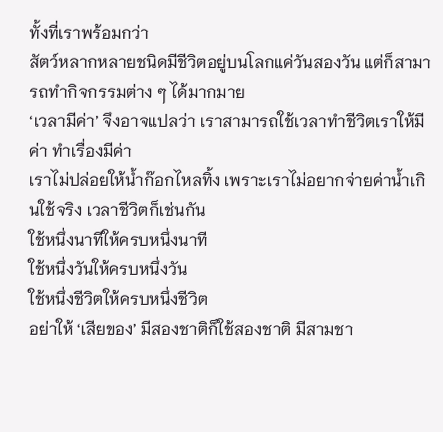ทั้งที่เราพร้อมกว่า
สัตว์หลากหลายชนิดมีชีวิตอยู่บนโลกแค่วันสองวัน แต่ก็สามารถทำกิจกรรมต่าง ๆ ได้มากมาย
‘เวลามีค่า’ จึงอาจแปลว่า เราสามารถใช้เวลาทำชีวิตเราให้มีค่า ทำเรื่องมีค่า
เราไม่ปล่อยให้น้ำก๊อกไหลทิ้ง เพราะเราไม่อยากจ่ายค่าน้ำเกินใช้จริง เวลาชีวิตก็เช่นกัน
ใช้หนึ่งนาทีให้ครบหนึ่งนาที
ใช้หนึ่งวันให้ครบหนึ่งวัน
ใช้หนึ่งชีวิตให้ครบหนึ่งชีวิต
อย่าให้ ‘เสียของ’ มีสองชาติก็ใช้สองชาติ มีสามชา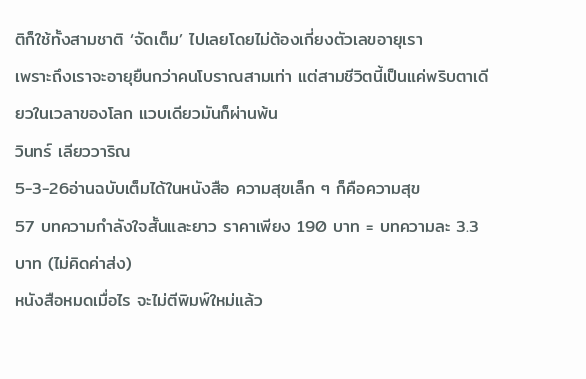ติก็ใช้ทั้งสามชาติ ‘จัดเต็ม’ ไปเลยโดยไม่ต้องเกี่ยงตัวเลขอายุเรา
เพราะถึงเราจะอายุยืนกว่าคนโบราณสามเท่า แต่สามชีวิตนี้เป็นแค่พริบตาเดียวในเวลาของโลก แวบเดียวมันก็ผ่านพ้น
วินทร์ เลียววาริณ
5-3-26อ่านฉบับเต็มได้ในหนังสือ ความสุขเล็ก ๆ ก็คือความสุข
57 บทความกำลังใจสั้นและยาว ราคาเพียง 190 บาท = บทความละ 3.3 บาท (ไม่คิดค่าส่ง)
หนังสือหมดเมื่อไร จะไม่ตีพิมพ์ใหม่แล้ว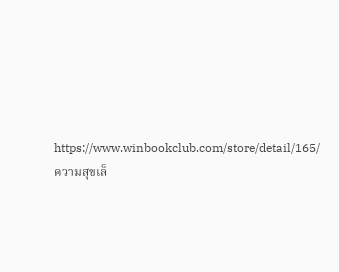https://www.winbookclub.com/store/detail/165/ความสุขเล็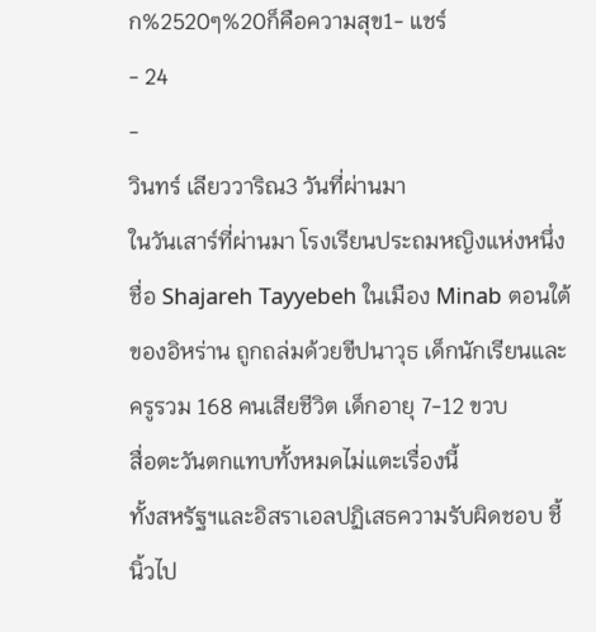ก%2520ๆ%20ก็คือความสุข1- แชร์
- 24
-
วินทร์ เลียววาริณ3 วันที่ผ่านมา
ในวันเสาร์ที่ผ่านมา โรงเรียนประถมหญิงแห่งหนึ่งชื่อ Shajareh Tayyebeh ในเมือง Minab ตอนใต้ของอิหร่าน ถูกถล่มด้วยขีปนาวุธ เด็กนักเรียนและครูรวม 168 คนเสียชีวิต เด็กอายุ 7-12 ขวบ
สื่อตะวันตกแทบทั้งหมดไม่แตะเรื่องนี้
ทั้งสหรัฐฯและอิสราเอลปฏิเสธความรับผิดชอบ ชี้นิ้วไป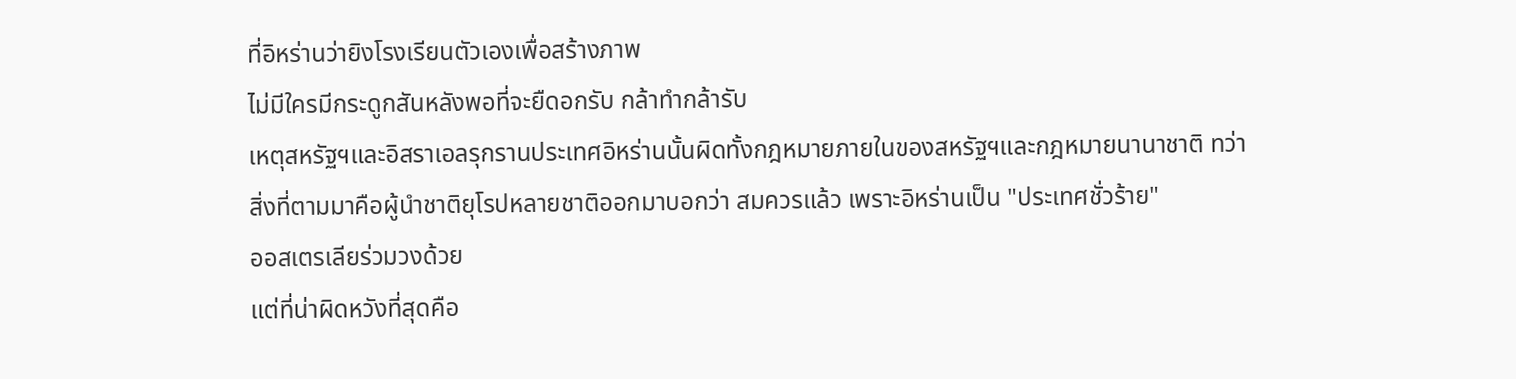ที่อิหร่านว่ายิงโรงเรียนตัวเองเพื่อสร้างภาพ
ไม่มีใครมีกระดูกสันหลังพอที่จะยืดอกรับ กล้าทำกล้ารับ
เหตุสหรัฐฯและอิสราเอลรุกรานประเทศอิหร่านนั้นผิดทั้งกฎหมายภายในของสหรัฐฯและกฎหมายนานาชาติ ทว่าสิ่งที่ตามมาคือผู้นำชาติยุโรปหลายชาติออกมาบอกว่า สมควรแล้ว เพราะอิหร่านเป็น "ประเทศชั่วร้าย"
ออสเตรเลียร่วมวงด้วย
แต่ที่น่าผิดหวังที่สุดคือ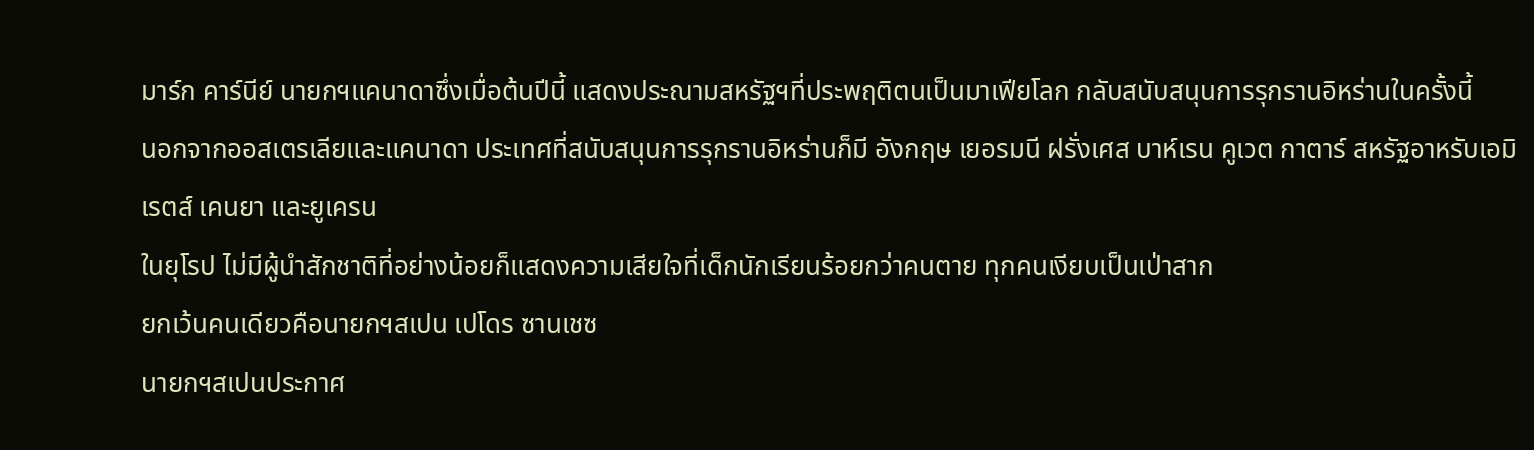มาร์ก คาร์นีย์ นายกฯแคนาดาซึ่งเมื่อต้นปีนี้ แสดงประณามสหรัฐฯที่ประพฤติตนเป็นมาเฟียโลก กลับสนับสนุนการรุกรานอิหร่านในครั้งนี้
นอกจากออสเตรเลียและแคนาดา ประเทศที่สนับสนุนการรุกรานอิหร่านก็มี อังกฤษ เยอรมนี ฝรั่งเศส บาห์เรน คูเวต กาตาร์ สหรัฐอาหรับเอมิเรตส์ เคนยา และยูเครน
ในยุโรป ไม่มีผู้นำสักชาติที่อย่างน้อยก็แสดงความเสียใจที่เด็กนักเรียนร้อยกว่าคนตาย ทุกคนเงียบเป็นเป่าสาก
ยกเว้นคนเดียวคือนายกฯสเปน เปโดร ซานเชซ
นายกฯสเปนประกาศ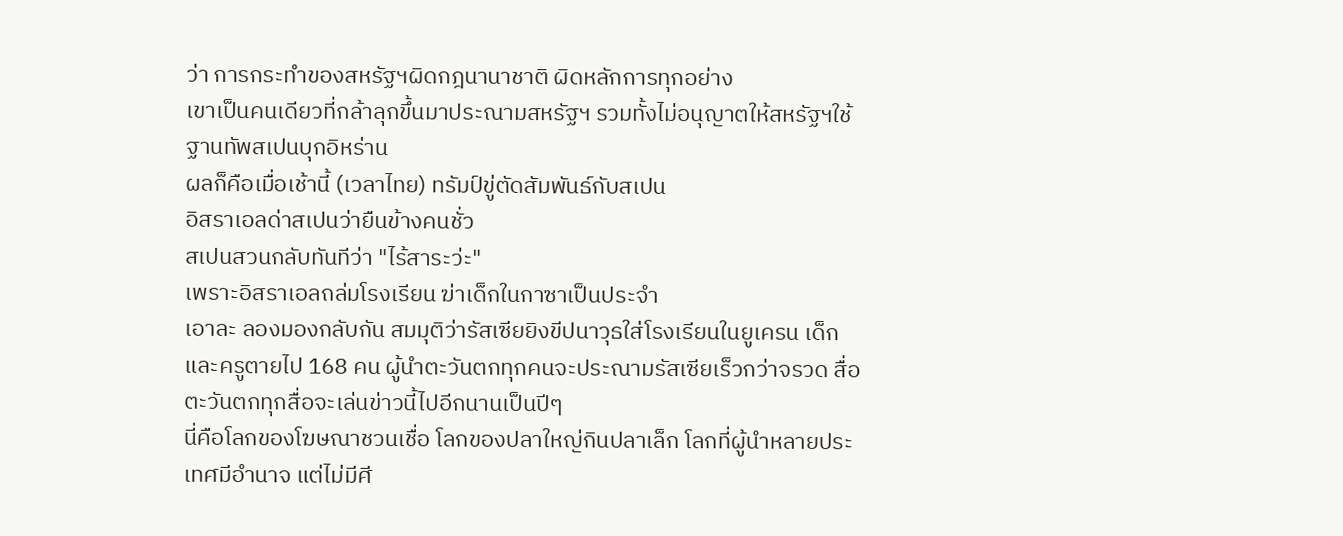ว่า การกระทำของสหรัฐฯผิดกฎนานาชาติ ผิดหลักการทุกอย่าง
เขาเป็นคนเดียวที่กล้าลุกขึ้นมาประณามสหรัฐฯ รวมทั้งไม่อนุญาตให้สหรัฐฯใช้ฐานทัพสเปนบุกอิหร่าน
ผลก็คือเมื่อเช้านี้ (เวลาไทย) ทรัมป์ขู่ตัดสัมพันธ์กับสเปน
อิสราเอลด่าสเปนว่ายืนข้างคนชั่ว
สเปนสวนกลับทันทีว่า "ไร้สาระว่ะ"
เพราะอิสราเอลถล่มโรงเรียน ฆ่าเด็กในกาซาเป็นประจำ
เอาละ ลองมองกลับกัน สมมุติว่ารัสเซียยิงขีปนาวุธใส่โรงเรียนในยูเครน เด็กและครูตายไป 168 คน ผู้นำตะวันตกทุกคนจะประณามรัสเซียเร็วกว่าจรวด สื่อตะวันตกทุกสื่อจะเล่นข่าวนี้ไปอีกนานเป็นปีๆ
นี่คือโลกของโฆษณาชวนเชื่อ โลกของปลาใหญ่กินปลาเล็ก โลกที่ผู้นำหลายประเทศมีอำนาจ แต่ไม่มีศี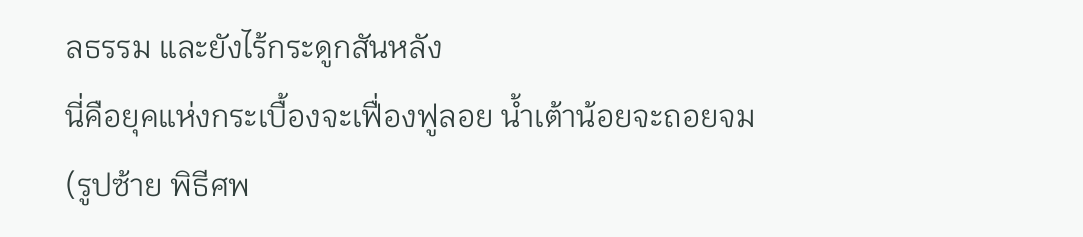ลธรรม และยังไร้กระดูกสันหลัง
นี่คือยุคแห่งกระเบื้องจะเฟื่องฟูลอย น้ำเต้าน้อยจะถอยจม
(รูปซ้าย พิธีศพ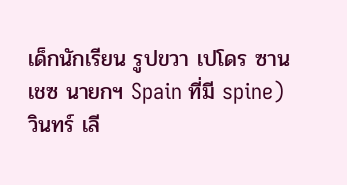เด็กนักเรียน รูปขวา เปโดร ซานเชซ นายกฯ Spain ที่มี spine)
วินทร์ เลี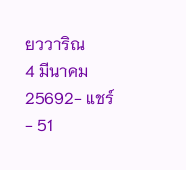ยววาริณ
4 มีนาคม 25692- แชร์
- 51